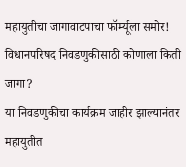महायुतीचा जागावाटपाचा फॉर्म्यूला समोर! विधानपरिषद निवडणुकीसाठी कोणाला किती जागा?
या निवडणुकीचा कार्यक्रम जाहीर झाल्यानंतर महायुतीत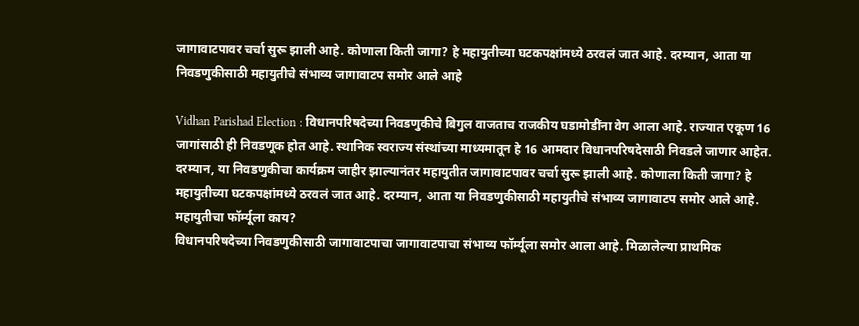जागावाटपावर चर्चा सुरू झाली आहे. कोणाला किती जागा? हे महायुतीच्या घटकपक्षांमध्ये ठरवलं जात आहे. दरम्यान, आता या निवडणुकीसाठी महायुतीचे संभाव्य जागावाटप समोर आले आहे

Vidhan Parishad Election : विधानपरिषदेच्या निवडणुकीचे बिगुल वाजताच राजकीय घडामोडींना वेग आला आहे. राज्यात एकूण 16 जागांसाठी ही निवडणूक होत आहे. स्थानिक स्वराज्य संस्थांच्या माध्यमातून हे 16 आमदार विधानपरिषदेसाठी निवडले जाणार आहेत. दरम्यान, या निवडणुकीचा कार्यक्रम जाहीर झाल्यानंतर महायुतीत जागावाटपावर चर्चा सुरू झाली आहे. कोणाला किती जागा? हे महायुतीच्या घटकपक्षांमध्ये ठरवलं जात आहे. दरम्यान, आता या निवडणुकीसाठी महायुतीचे संभाव्य जागावाटप समोर आले आहे.
महायुतीचा फॉर्म्यूला काय?
विधानपरिषदेच्या निवडणुकीसाठी जागावाटपाचा जागावाटपाचा संभाव्य फॉर्म्यूला समोर आला आहे. मिळालेल्या प्राथमिक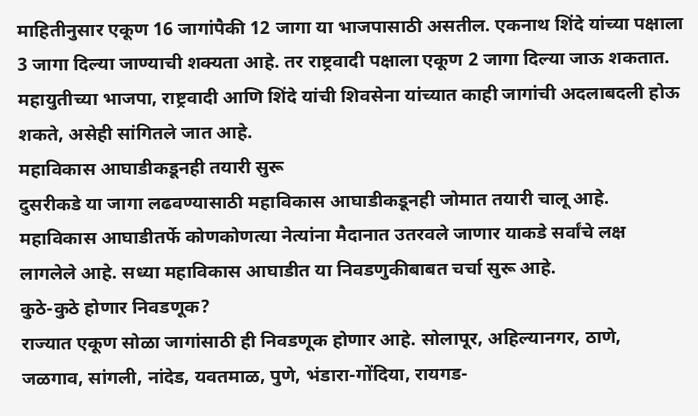माहितीनुसार एकूण 16 जागांपैकी 12 जागा या भाजपासाठी असतील. एकनाथ शिंदे यांच्या पक्षाला 3 जागा दिल्या जाण्याची शक्यता आहे. तर राष्ट्रवादी पक्षाला एकूण 2 जागा दिल्या जाऊ शकतात. महायुतीच्या भाजपा, राष्ट्रवादी आणि शिंदे यांची शिवसेना यांच्यात काही जागांची अदलाबदली होऊ शकते, असेही सांगितले जात आहे.
महाविकास आघाडीकडूनही तयारी सुरू
दुसरीकडे या जागा लढवण्यासाठी महाविकास आघाडीकडूनही जोमात तयारी चालू आहे. महाविकास आघाडीतर्फे कोणकोणत्या नेत्यांना मैदानात उतरवले जाणार याकडे सर्वांचे लक्ष लागलेले आहे. सध्या महाविकास आघाडीत या निवडणुकीबाबत चर्चा सुरू आहे.
कुठे-कुठे होणार निवडणूक?
राज्यात एकूण सोळा जागांसाठी ही निवडणूक होणार आहे. सोलापूर, अहिल्यानगर, ठाणे, जळगाव, सांगली, नांदेड, यवतमाळ, पुणे, भंडारा-गोंदिया, रायगड-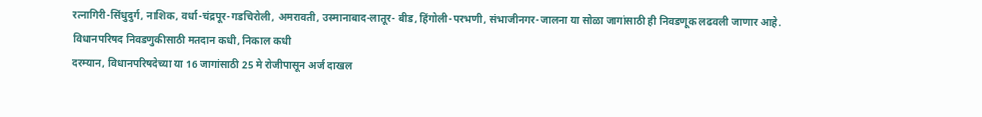रत्नागिरी-सिंधुदुर्ग, नाशिक, वर्धा-चंद्रपूर-गडचिरोली, अमरावती, उस्मानाबाद-लातूर- बीड, हिंगोली-परभणी, संभाजीनगर-जालना या सोळा जागांसाठी ही निवडणूक लढवली जाणार आहे.
विधानपरिषद निवडणुकीसाठी मतदान कधी, निकाल कधी
दरम्यान, विधानपरिषदेच्या या 16 जागांसाठी 25 मे रोजीपासून अर्ज दाखल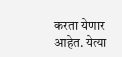करता येणार आहेत. येत्या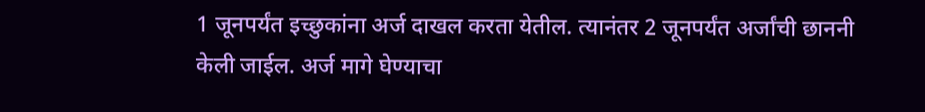1 जूनपर्यंत इच्छुकांना अर्ज दाखल करता येतील. त्यानंतर 2 जूनपर्यंत अर्जांची छाननी केली जाईल. अर्ज मागे घेण्याचा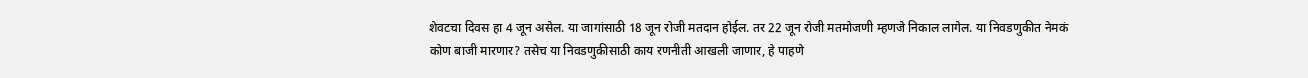शेवटचा दिवस हा 4 जून असेल. या जागांसाठी 18 जून रोजी मतदान होईल. तर 22 जून रोजी मतमोजणी म्हणजे निकाल लागेल. या निवडणुकीत नेमकं कोण बाजी मारणार? तसेच या निवडणुकीसाठी काय रणनीती आखली जाणार, हे पाहणे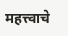महत्त्वाचे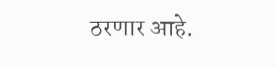ठरणार आहे.